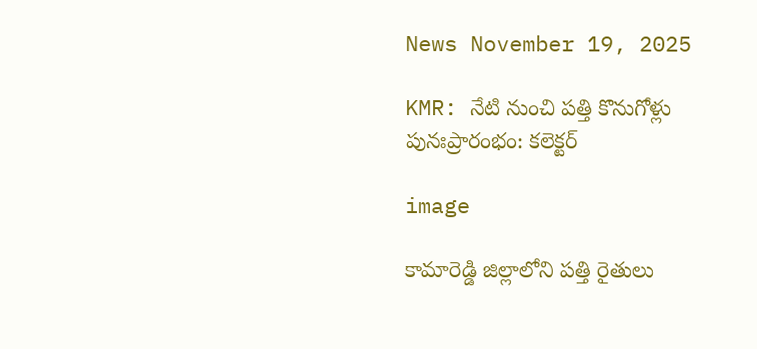News November 19, 2025

KMR: నేటి నుంచి పత్తి కొనుగోళ్లు పునఃప్రారంభం: కలెక్టర్

image

కామారెడ్డి జిల్లాలోని పత్తి రైతులు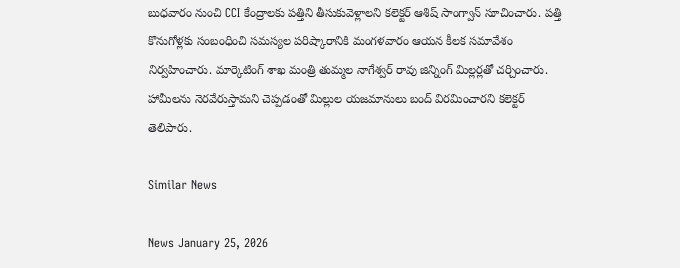బుధవారం నుంచి CCI కేంద్రాలకు పత్తిని తీసుకువెళ్లాలని కలెక్టర్ ఆశిష్ సాంగ్వాన్ సూచించారు. పత్తి కొనుగోళ్లకు సంబంధించి సమస్యల పరిష్కారానికి మంగళవారం ఆయన కీలక సమావేశం నిర్వహించారు. మార్కెటింగ్ శాఖ మంత్రి తుమ్మల నాగేశ్వర్ రావు జిన్నింగ్ మిల్లర్లతో చర్చించారు. హామీలను నెరవేరుస్తామని చెప్పడంతో మిల్లుల యజమానులు బంద్ విరమించారని కలెక్టర్ తెలిపారు.

Similar News

News January 25, 2026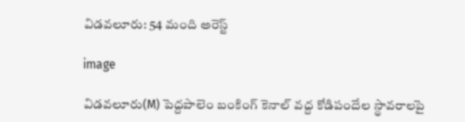విడవలూరు: 54 మంది అరెస్ట్

image

విడవలూరు(M) పెద్దపాలెం బంకింగ్ కెనాల్ వద్ద కోడిపందేల స్థావరాలపై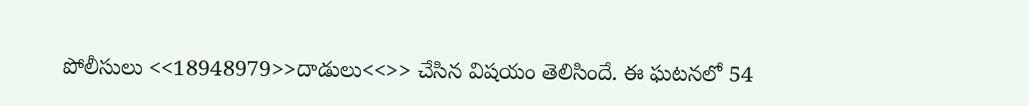పోలీసులు <<18948979>>దాడులు<<>> చేసిన విషయం తెలిసిందే. ఈ ఘటనలో 54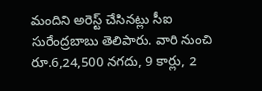మందిని అరెస్ట్ చేసినట్లు సీఐ సురేంద్రబాబు తెలిపారు. వారి నుంచి రూ.6,24,500 నగదు, 9 కార్లు, 2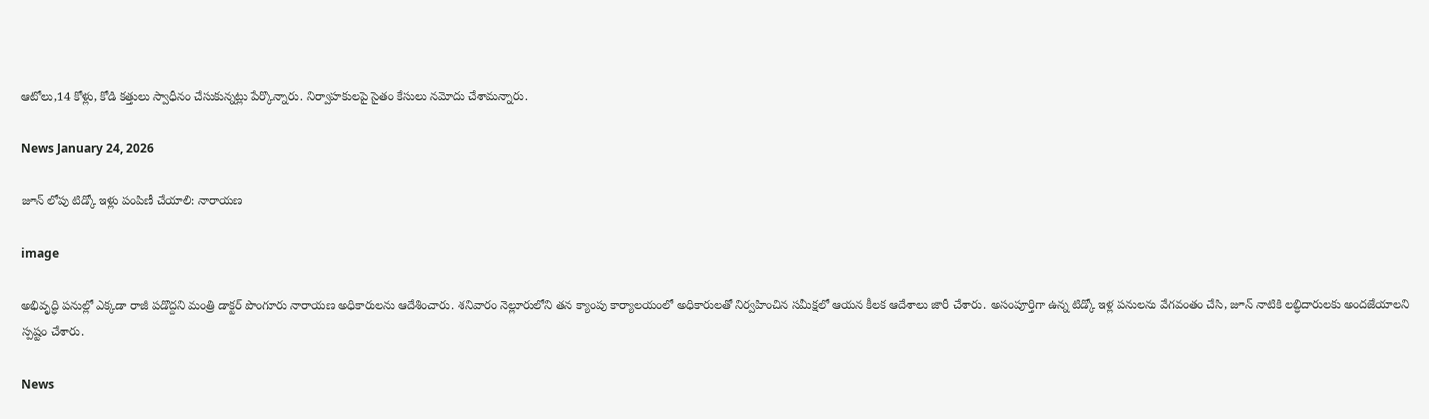ఆటోలు,14 కోళ్లు, కోడి కత్తులు స్వాధీనం చేసుకున్నట్లు పేర్కొన్నారు. నిర్వాహకులపై సైతం కేసులు నమోదు చేశామన్నారు.

News January 24, 2026

జూన్ లోపు టిడ్కో ఇళ్లు పంపిణీ చేయాలి: నారాయణ

image

అభివృద్ధి పనుల్లో ఎక్కడా రాజీ పడొద్దని మంత్రి డాక్టర్ పొంగూరు నారాయణ అధికారులను ఆదేశించారు. శనివారం నెల్లూరులోని తన క్యాంపు కార్యాలయంలో అధికారులతో నిర్వహించిన సమీక్షలో ఆయన కీలక ఆదేశాలు జారీ చేశారు. అసంపూర్తిగా ఉన్న టిడ్కో ఇళ్ల పనులను వేగవంతం చేసి, జూన్ నాటికి లబ్ధిదారులకు అందజేయాలని స్పష్టం చేశారు.

News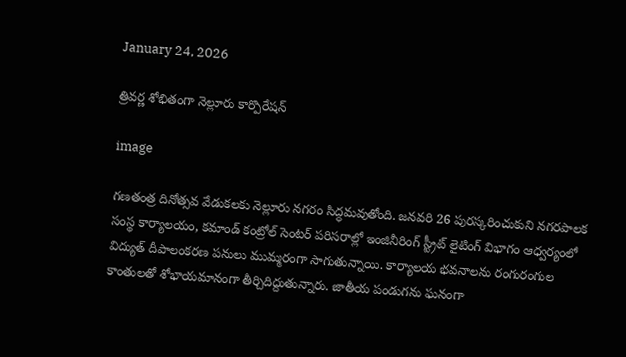January 24, 2026

త్రివర్ణ శోభితంగా నెల్లూరు కార్పొరేషన్

image

గణతంత్ర దినోత్సవ వేడుకలకు నెల్లూరు నగరం సిద్ధమవుతోంది. జనవరి 26 పురస్కరించుకుని నగరపాలక సంస్థ కార్యాలయం, కమాండ్ కంట్రోల్ సెంటర్ పరిసరాల్లో ఇంజినీరింగ్ స్ట్రీట్ లైటింగ్ విభాగం ఆధ్వర్యంలో విద్యుత్ దీపాలంకరణ పనులు ముమ్మరంగా సాగుతున్నాయి. కార్యాలయ భవనాలను రంగురంగుల కాంతులతో శోభాయమానంగా తీర్చిదిద్దుతున్నారు. జాతీయ పండుగను ఘనంగా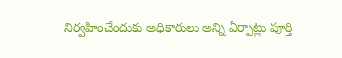నిర్వహించేందుకు అధికారులు అన్ని ఏర్పాట్లు పూర్తి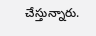చేస్తున్నారు.